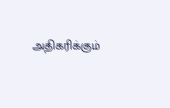அதிகரிக்கும்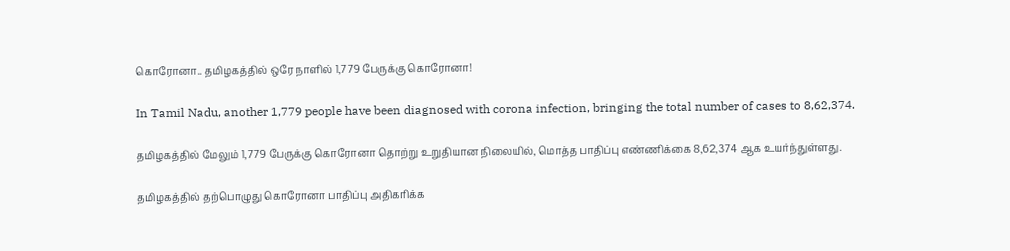கொரோனா.. தமிழகத்தில் ஒரே நாளில் 1,779 பேருக்கு கொரோனா!

In Tamil Nadu, another 1,779 people have been diagnosed with corona infection, bringing the total number of cases to 8,62,374.

தமிழகத்தில் மேலும் 1,779 பேருக்கு கொரோனா தொற்று உறுதியான நிலையில், மொத்த பாதிப்பு எண்ணிக்கை 8,62,374 ஆக உயர்ந்துள்ளது.

தமிழகத்தில் தற்பொழுது கொரோனா பாதிப்பு அதிகரிக்க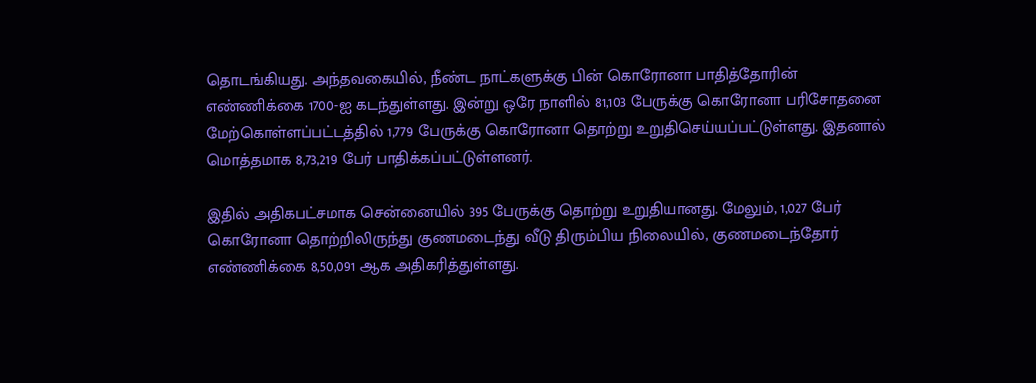தொடங்கியது. அந்தவகையில், நீண்ட நாட்களுக்கு பின் கொரோனா பாதித்தோரின் எண்ணிக்கை 1700-ஐ கடந்துள்ளது. இன்று ஒரே நாளில் 81,103 பேருக்கு கொரோனா பரிசோதனை மேற்கொள்ளப்பட்டத்தில் 1,779 பேருக்கு கொரோனா தொற்று உறுதிசெய்யப்பட்டுள்ளது. இதனால் மொத்தமாக 8,73,219 பேர் பாதிக்கப்பட்டுள்ளனர்.

இதில் அதிகபட்சமாக சென்னையில் 395 பேருக்கு தொற்று உறுதியானது. மேலும், 1,027 பேர் கொரோனா தொற்றிலிருந்து குணமடைந்து வீடு திரும்பிய நிலையில், குணமடைந்தோர் எண்ணிக்கை 8,50,091 ஆக அதிகரித்துள்ளது.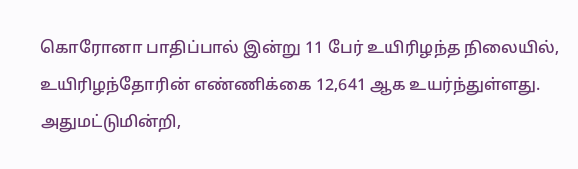கொரோனா பாதிப்பால் இன்று 11 பேர் உயிரிழந்த நிலையில், உயிரிழந்தோரின் எண்ணிக்கை 12,641 ஆக உயர்ந்துள்ளது. அதுமட்டுமின்றி,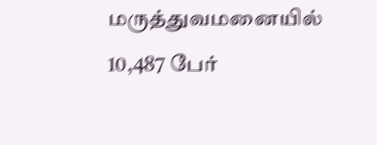மருத்துவமனையில் 10,487 பேர்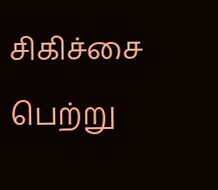சிகிச்சை பெற்று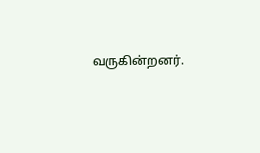வருகின்றனர்.